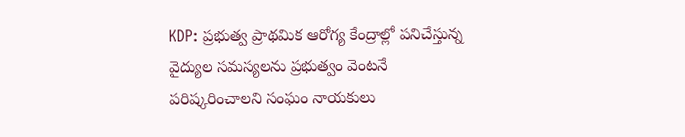KDP: ప్రభుత్వ ప్రాథమిక ఆరోగ్య కేంద్రాల్లో పనిచేస్తున్న వైద్యుల సమస్యలను ప్రభుత్వం వెంటనే పరిష్కరించాలని సంఘం నాయకులు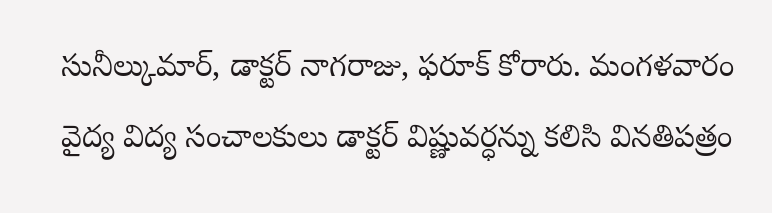సునీల్కుమార్, డాక్టర్ నాగరాజు, ఫరూక్ కోరారు. మంగళవారం వైద్య విద్య సంచాలకులు డాక్టర్ విష్ణువర్ధన్ను కలిసి వినతిపత్రం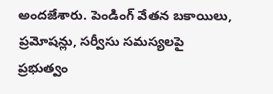అందజేశారు. పెండింగ్ వేతన బకాయిలు, ప్రమోషన్లు, సర్వీసు సమస్యలపై ప్రభుత్వం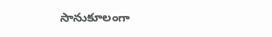సానుకూలంగా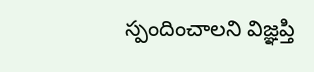స్పందించాలని విజ్ఞప్తి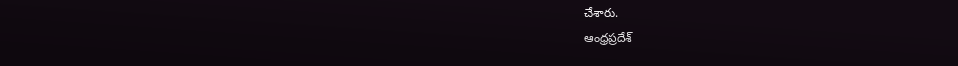చేశారు.
ఆంధ్రప్రదేశ్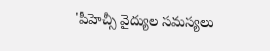'పీహెచ్సీ వైద్యుల సమస్యలు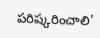పరిష్కరించాలి'